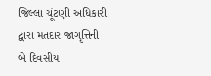જિલ્લા ચૂંટણી અધિકારી દ્વારા મતદાર જાગૃત્તિની બે દિવસીય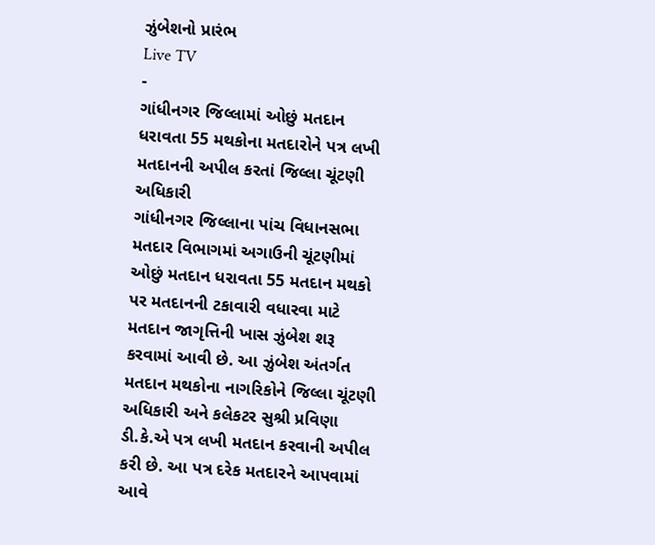ઝુંબેશનો પ્રારંભ
Live TV
-
ગાંધીનગર જિલ્લામાં ઓછું મતદાન ધરાવતા 55 મથકોના મતદારોને પત્ર લખી મતદાનની અપીલ કરતાં જિલ્લા ચૂંટણી અધિકારી
ગાંધીનગર જિલ્લાના પાંચ વિધાનસભા મતદાર વિભાગમાં અગાઉની ચૂંટણીમાં ઓછું મતદાન ધરાવતા 55 મતદાન મથકો પર મતદાનની ટકાવારી વધારવા માટે મતદાન જાગૃત્તિની ખાસ ઝુંબેશ શરૂ કરવામાં આવી છે. આ ઝુંબેશ અંતર્ગત મતદાન મથકોના નાગરિકોને જિલ્લા ચૂંટણી અધિકારી અને કલેકટર સુશ્રી પ્રવિણા ડી.કે.એ પત્ર લખી મતદાન કરવાની અપીલ કરી છે. આ પત્ર દરેક મતદારને આપવામાં આવે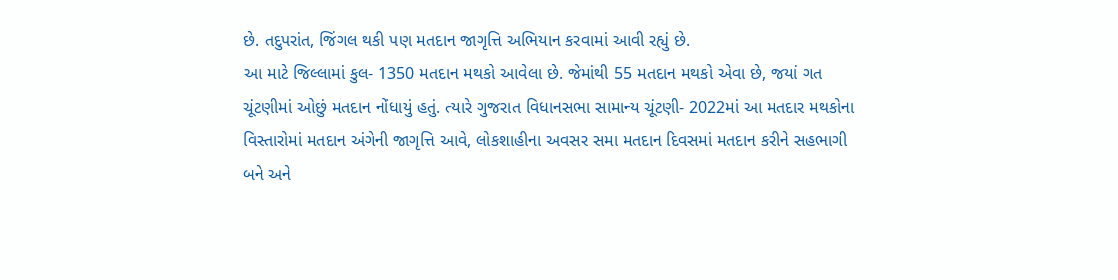છે. તદુપરાંત, જિંગલ થકી પણ મતદાન જાગૃત્તિ અભિયાન કરવામાં આવી રહ્યું છે.
આ માટે જિલ્લામાં કુલ- 1350 મતદાન મથકો આવેલા છે. જેમાંથી 55 મતદાન મથકો એવા છે, જયાં ગત ચૂંટણીમાં ઓછું મતદાન નોંધાયું હતું. ત્યારે ગુજરાત વિધાનસભા સામાન્ય ચૂંટણી- 2022માં આ મતદાર મથકોના વિસ્તારોમાં મતદાન અંગેની જાગૃત્તિ આવે, લોકશાહીના અવસર સમા મતદાન દિવસમાં મતદાન કરીને સહભાગી બને અને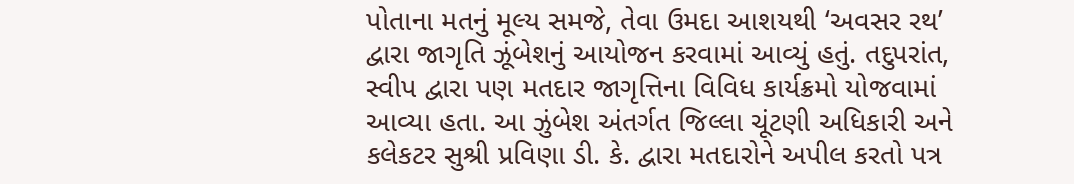પોતાના મતનું મૂલ્ય સમજે, તેવા ઉમદા આશયથી ‘અવસર રથ’ દ્વારા જાગૃતિ ઝૂંબેશનું આયોજન કરવામાં આવ્યું હતું. તદુપરાંત, સ્વીપ દ્વારા પણ મતદાર જાગૃત્તિના વિવિધ કાર્યક્રમો યોજવામાં આવ્યા હતા. આ ઝુંબેશ અંતર્ગત જિલ્લા ચૂંટણી અધિકારી અને કલેકટર સુશ્રી પ્રવિણા ડી. કે. દ્વારા મતદારોને અપીલ કરતો પત્ર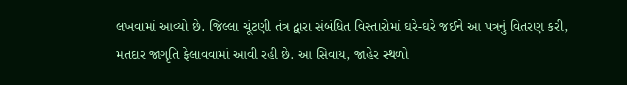લખવામાં આવ્યો છે. જિલ્લા ચૂંટણી તંત્ર દ્વારા સંબંધિત વિસ્તારોમાં ઘરે-ઘરે જઈને આ પત્રનું વિતરણ કરી, મતદાર જાગૃતિ ફેલાવવામાં આવી રહી છે. આ સિવાય, જાહેર સ્થળો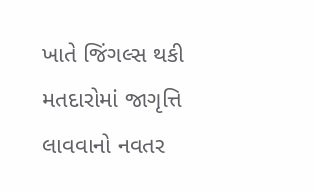ખાતે જિંગલ્સ થકી મતદારોમાં જાગૃત્તિ લાવવાનો નવતર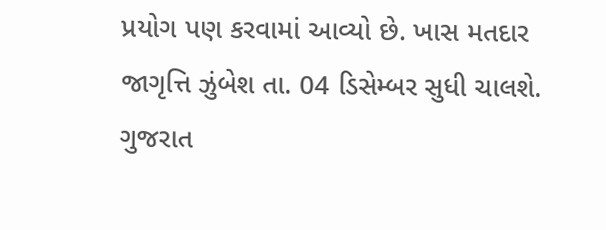પ્રયોગ પણ કરવામાં આવ્યો છે. ખાસ મતદાર જાગૃત્તિ ઝુંબેશ તા. 04 ડિસેમ્બર સુધી ચાલશે.
ગુજરાત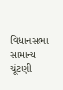વિધાનસભા સામાન્ય ચૂંટણી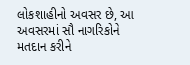લોકશાહીનો અવસર છે, આ અવસરમાં સૌ નાગરિકોને મતદાન કરીને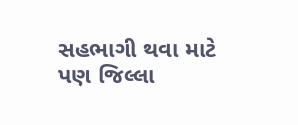સહભાગી થવા માટે પણ જિલ્લા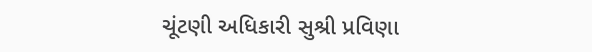ચૂંટણી અધિકારી સુશ્રી પ્રવિણા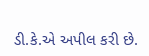ડી.કે.એ અપીલ કરી છે.